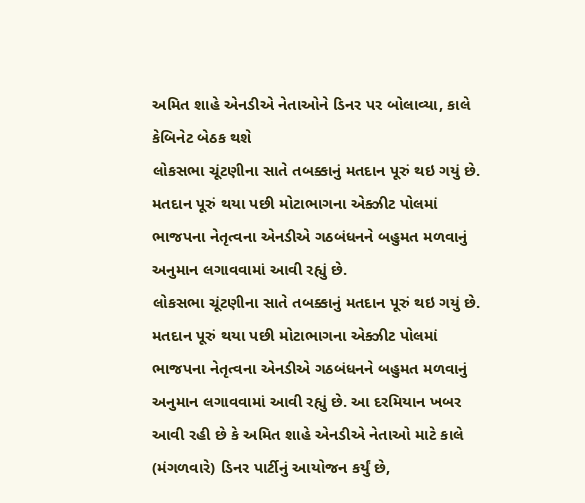અમિત શાહે એનડીએ નેતાઓને ડિનર પર બોલાવ્યા, કાલે કેબિનેટ બેઠક થશે
લોકસભા ચૂંટણીના સાતે તબક્કાનું મતદાન પૂરું થઇ ગયું છે. મતદાન પૂરું થયા પછી મોટાભાગના એક્ઝીટ પોલમાં ભાજપના નેતૃત્વના એનડીએ ગઠબંધનને બહુમત મળવાનું અનુમાન લગાવવામાં આવી રહ્યું છે.
લોકસભા ચૂંટણીના સાતે તબક્કાનું મતદાન પૂરું થઇ ગયું છે. મતદાન પૂરું થયા પછી મોટાભાગના એક્ઝીટ પોલમાં ભાજપના નેતૃત્વના એનડીએ ગઠબંધનને બહુમત મળવાનું અનુમાન લગાવવામાં આવી રહ્યું છે. આ દરમિયાન ખબર આવી રહી છે કે અમિત શાહે એનડીએ નેતાઓ માટે કાલે (મંગળવારે) ડિનર પાર્ટીનું આયોજન કર્યું છે,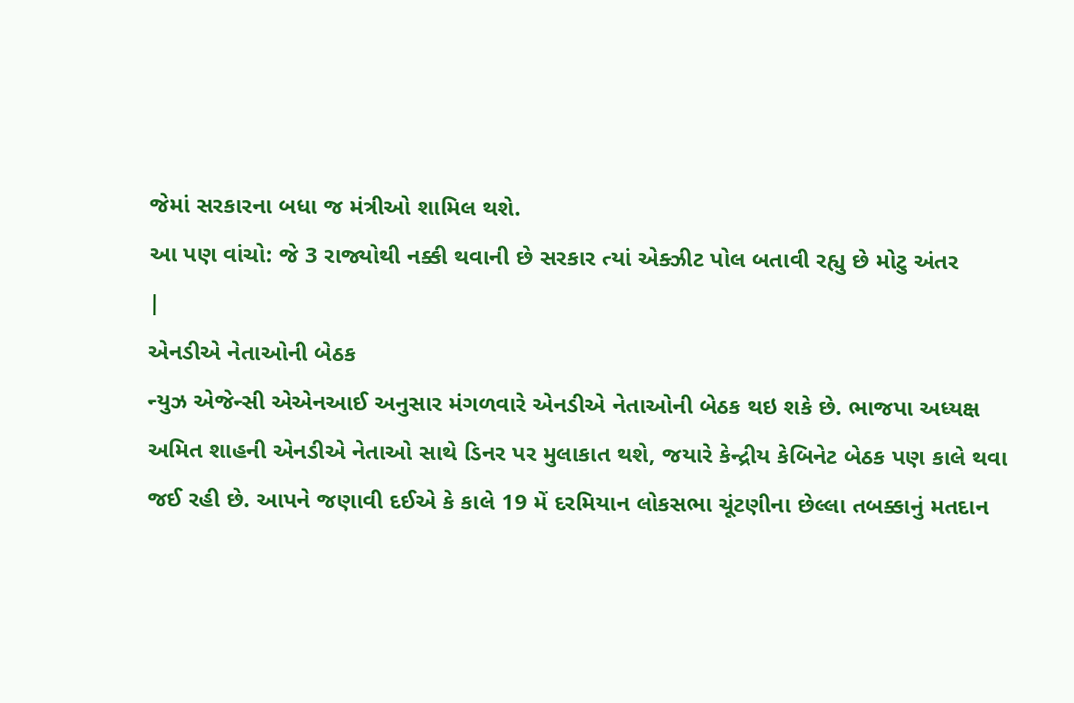જેમાં સરકારના બધા જ મંત્રીઓ શામિલ થશે.
આ પણ વાંચો: જે 3 રાજ્યોથી નક્કી થવાની છે સરકાર ત્યાં એક્ઝીટ પોલ બતાવી રહ્યુ છે મોટુ અંતર
|
એનડીએ નેતાઓની બેઠક
ન્યુઝ એજેન્સી એએનઆઈ અનુસાર મંગળવારે એનડીએ નેતાઓની બેઠક થઇ શકે છે. ભાજપા અધ્યક્ષ અમિત શાહની એનડીએ નેતાઓ સાથે ડિનર પર મુલાકાત થશે, જયારે કેન્દ્રીય કેબિનેટ બેઠક પણ કાલે થવા જઈ રહી છે. આપને જણાવી દઈએ કે કાલે 19 મેં દરમિયાન લોકસભા ચૂંટણીના છેલ્લા તબક્કાનું મતદાન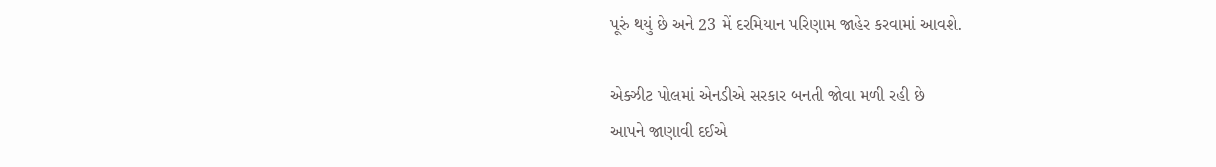પૂરું થયું છે અને 23 મેં દરમિયાન પરિણામ જાહેર કરવામાં આવશે.

એક્ઝીટ પોલમાં એનડીએ સરકાર બનતી જોવા મળી રહી છે
આપને જાણાવી દઈએ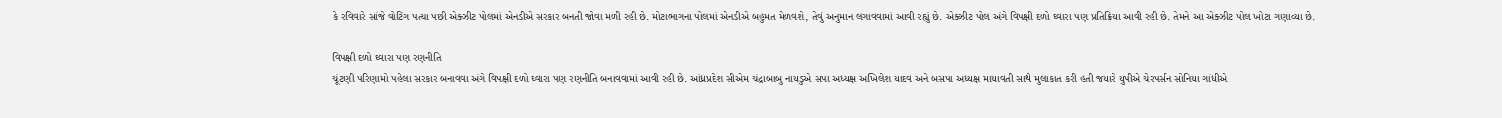કે રવિવારે સાંજે વોટિંગ પત્યા પછી એક્ઝીટ પોલમાં એનડીએ સરકાર બનતી જોવા મળી રહી છે. મોટાભાગના પોલમાં એનડીએ બહુમત મેળવશે, તેવું અનુમાન લગાવવામાં આવી રહ્યું છે. એક્ઝીટ પોલ અંગે વિપક્ષી દળો ઘ્વારા પણ પ્રતિક્રિયા આવી રહી છે. તેમને આ એક્ઝીટ પોલ ખોટા ગણાવ્યા છે.

વિપક્ષી દળો ઘ્વારા પણ રણનીતિ
ચૂંટણી પરિણામો પહેલા સરકાર બનાવવા અંગે વિપક્ષી દળો ઘ્વારા પણ રણનીતિ બનાવવામાં આવી રહી છે. આંધ્રપ્રદેશ સીએમ ચંદ્રાબાબુ નાયડુએ સપા અધ્યક્ષ અખિલેશ યાદવ અને બસપા અધ્યક્ષ માયાવતી સાથે મુલાકાત કરી હતી જયારે યુપીએ ચેરપર્સન સોનિયા ગાંધીએ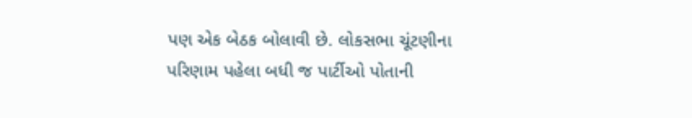પણ એક બેઠક બોલાવી છે. લોકસભા ચૂંટણીના પરિણામ પહેલા બધી જ પાર્ટીઓ પોતાની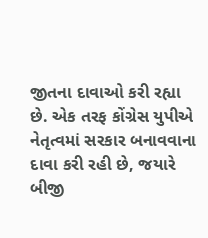જીતના દાવાઓ કરી રહ્યા છે. એક તરફ કોંગ્રેસ યુપીએ નેતૃત્વમાં સરકાર બનાવવાના દાવા કરી રહી છે, જયારે બીજી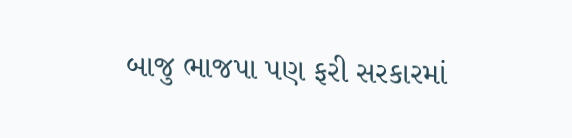બાજુ ભાજપા પણ ફરી સરકારમાં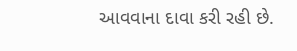આવવાના દાવા કરી રહી છે.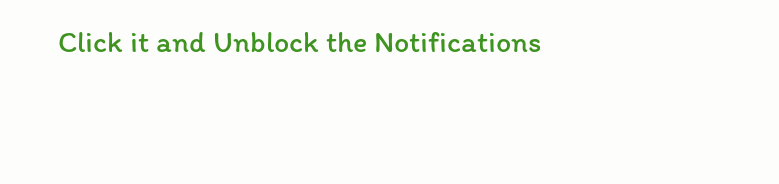Click it and Unblock the Notifications